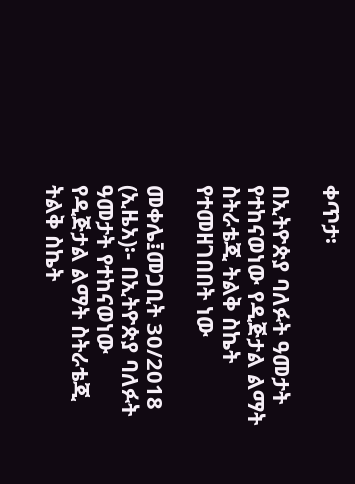ቀጥታ፡

በኢትዮጵያ ባለፉት ዓመታት የተከናወነው የዲጅታል ልማት ስትራቴጂ ትልቅ ስኬት የተመዘገበበት ነው

መቀሌ፤መጋቢት 30/2018 (ኢዜአ)፡- በኢትዮጵያ ባለፉት ዓመታት የተከናወነው የዲጅታል ልማት ስትራቴጂ ትልቅ ስኬት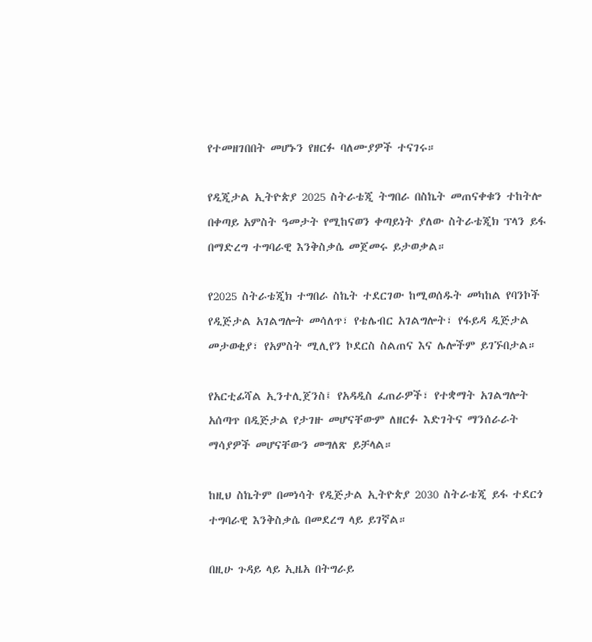የተመዘገበበት መሆኑን የዘርፉ ባለሙያዎች ተናገሩ።

የዲጂታል ኢትዮጵያ 2025 ስትራቴጂ ትግበራ በስኬት መጠናቀቁን ተከትሎ በቀጣይ አምስት ዓመታት የሚከናወን ቀጣይነት ያለው ስትራቴጂክ ፕላን ይፋ በማድረግ ተግባራዊ እንቅስቃሴ መጀመሩ ይታወቃል።

የ2025 ስትራቴጂክ ተግበራ ስኬት ተደርገው ከሚወሰዱት መካከል የባንኮች የዲጅታል አገልግሎት መሳለጥ፣ የቴሌብር አገልግሎት፣ የፋይዳ ዲጅታል መታወቂያ፣ የአምስት ሚሊየን ኮደርስ ስልጠና እና ሌሎችም ይገኙበታል።

የአርቲፊሻል ኢንተሊጀንስ፤ የአዳዲስ ፈጠራዎች፣ የተቋማት አገልግሎት አሰጣጥ በዲጅታል የታገዙ መሆናቸውም ለዘርፉ እድገትና ማንሰራራት ማሳያዎች መሆናቸውን መግለጽ ይቻላል።

ከዚህ ስኬትም በመነሳት የዲጅታል ኢትዮጵያ 2030 ስትራቴጂ ይፋ ተደርጎ ተግባራዊ እንቅስቃሴ በመደረግ ላይ ይገኛል።

በዚሁ ጉዳይ ላይ ኢዜአ በትግራይ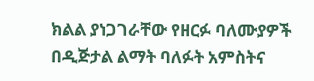ክልል ያነጋገራቸው የዘርፉ ባለሙያዎች በዲጅታል ልማት ባለፉት አምስትና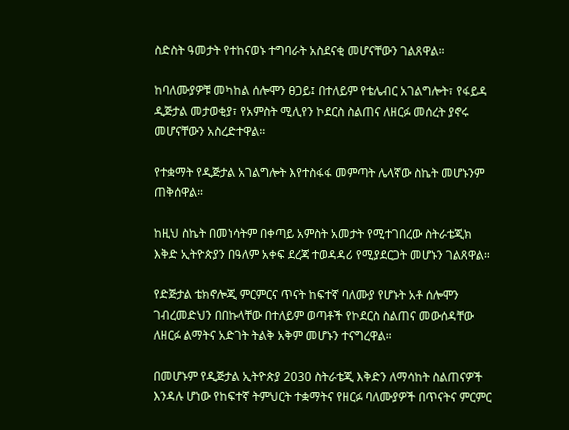ስድስት ዓመታት የተከናወኑ ተግባራት አስደናቂ መሆናቸውን ገልጸዋል።

ከባለሙያዎቹ መካከል ሰሎሞን ፀጋይ፤ በተለይም የቴሌብር አገልግሎት፣ የፋይዳ ዲጅታል መታወቂያ፣ የአምስት ሚሊየን ኮደርስ ስልጠና ለዘርፉ መሰረት ያኖሩ መሆናቸውን አስረድተዋል።

የተቋማት የዲጅታል አገልግሎት እየተስፋፋ መምጣት ሌላኛው ስኬት መሆኑንም ጠቅሰዋል።

ከዚህ ስኬት በመነሳትም በቀጣይ አምስት አመታት የሚተገበረው ስትራቴጂክ እቅድ ኢትዮጵያን በዓለም አቀፍ ደረጃ ተወዳዳሪ የሚያደርጋት መሆኑን ገልጸዋል።

የድጅታል ቴክኖሎጂ ምርምርና ጥናት ከፍተኛ ባለሙያ የሆኑት አቶ ሰሎሞን ገብረመድህን በበኩላቸው በተለይም ወጣቶች የኮደርስ ስልጠና መውሰዳቸው ለዘርፉ ልማትና አድገት ትልቅ አቅም መሆኑን ተናግረዋል።

በመሆኑም የዲጅታል ኢትዮጵያ 2030 ስትራቴጂ እቅድን ለማሳከት ስልጠናዎች እንዳሉ ሆነው የከፍተኛ ትምህርት ተቋማትና የዘርፉ ባለሙያዎች በጥናትና ምርምር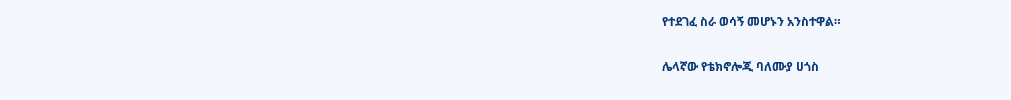የተደገፈ ስራ ወሳኝ መሆኑን አንስተዋል።

ሌላኛው የቴክኖሎጂ ባለሙያ ሀጎስ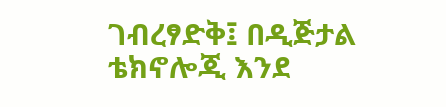ገብረፃድቅ፤ በዲጅታል ቴክኖሎጂ እንደ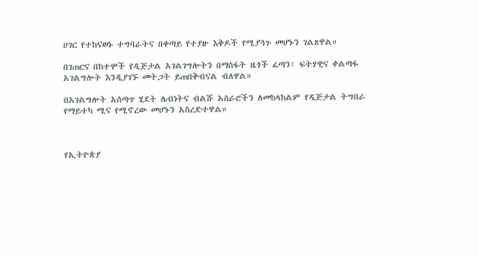ሀገር የተከናወኑ ተግባራትና በቀጣይ የተያዙ እቅዶች የሚያጓጉ መሆኑን ገልጸዋል።

በገጠርና በከተሞች የዲጅታል አገልገግሎትን በማስፋት ዜጎች ፈጣን፣ ፍትሃዊና ቀልጣፋ አገልግሎት እንዲያገኙ መትጋት ይጠበቅብናል ብለዋል።

በአገልግሎት አሰጣጥ ሂደት ሌብነትና ብልሹ አሰራሮችን ለመከላከልም የዲጅታል ትግበራ የማይተካ ሚና የሚኖረው መሆኑን አስረድተዋል።



የኢትዮጵያ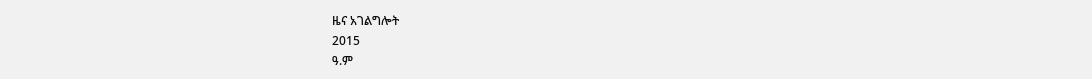ዜና አገልግሎት
2015
ዓ.ም